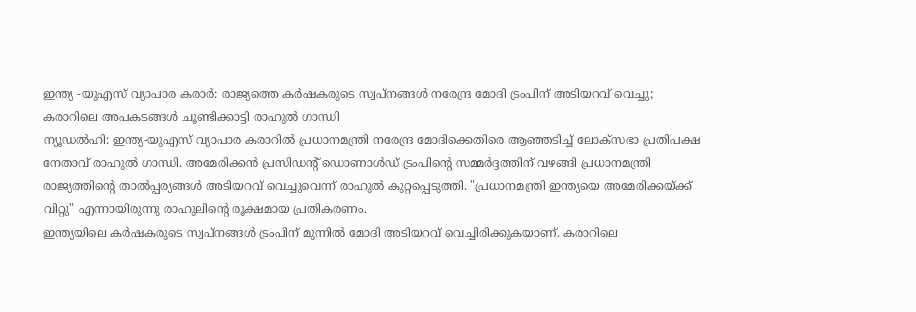ഇന്ത്യ -യുഎസ് വ്യാപാര കരാർ: രാജ്യത്തെ കർഷകരുടെ സ്വപ്നങ്ങൾ നരേന്ദ്ര മോദി ട്രംപിന് അടിയറവ് വെച്ചു; കരാറിലെ അപകടങ്ങൾ ചൂണ്ടിക്കാട്ടി രാഹുൽ ഗാന്ധി
ന്യൂഡൽഹി: ഇന്ത്യ-യുഎസ് വ്യാപാര കരാറിൽ പ്രധാനമന്ത്രി നരേന്ദ്ര മോദിക്കെതിരെ ആഞ്ഞടിച്ച് ലോക്സഭാ പ്രതിപക്ഷ നേതാവ് രാഹുൽ ഗാന്ധി. അമേരിക്കൻ പ്രസിഡന്റ് ഡൊണാൾഡ് ട്രംപിന്റെ സമ്മർദ്ദത്തിന് വഴങ്ങി പ്രധാനമന്ത്രി രാജ്യത്തിന്റെ താൽപ്പര്യങ്ങൾ അടിയറവ് വെച്ചുവെന്ന് രാഹുൽ കുറ്റപ്പെടുത്തി. "പ്രധാനമന്ത്രി ഇന്ത്യയെ അമേരിക്കയ്ക്ക് വിറ്റു" എന്നായിരുന്നു രാഹുലിന്റെ രൂക്ഷമായ പ്രതികരണം.
ഇന്ത്യയിലെ കർഷകരുടെ സ്വപ്നങ്ങൾ ട്രംപിന് മുന്നിൽ മോദി അടിയറവ് വെച്ചിരിക്കുകയാണ്. കരാറിലെ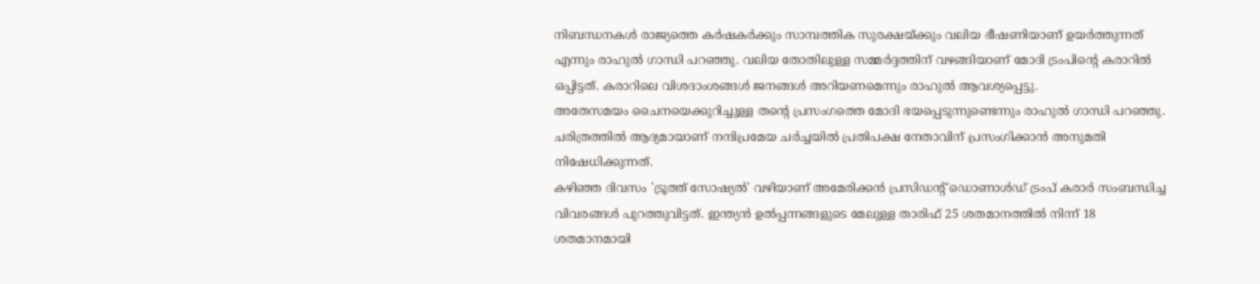നിബന്ധനകൾ രാജ്യത്തെ കർഷകർക്കും സാമ്പത്തിക സുരക്ഷയ്ക്കും വലിയ ഭീഷണിയാണ് ഉയർത്തുന്നത് എന്നും രാഹുൽ ഗാന്ധി പറഞ്ഞു. വലിയ തോതിലുള്ള സമ്മർദ്ദത്തിന് വഴങ്ങിയാണ് മോദി ട്രംപിന്റെ കരാറിൽ ഒപ്പിട്ടത്. കരാറിലെ വിശദാംശങ്ങൾ ജനങ്ങൾ അറിയണമെന്നും രാഹുൽ ആവശ്യപ്പെട്ടു.
അതേസമയം ചൈനയെക്കുറിച്ചുള്ള തന്റെ പ്രസംഗത്തെ മോദി ഭയപ്പെടുന്നുണ്ടെന്നും രാഹുൽ ഗാന്ധി പറഞ്ഞു. ചരിത്രത്തിൽ ആദ്യമായാണ് നന്ദിപ്രമേയ ചർച്ചയിൽ പ്രതിപക്ഷ നേതാവിന് പ്രസംഗിക്കാൻ അനുമതി നിഷേധിക്കുന്നത്.
കഴിഞ്ഞ ദിവസം 'ട്രൂത്ത് സോഷ്യൽ' വഴിയാണ് അമേരിക്കൻ പ്രസിഡന്റ് ഡൊണാൾഡ് ട്രംപ് കരാർ സംബന്ധിച്ച വിവരങ്ങൾ പുറത്തുവിട്ടത്. ഇന്ത്യൻ ഉൽപ്പന്നങ്ങളുടെ മേലുള്ള താരിഫ് 25 ശതമാനത്തിൽ നിന്ന് 18 ശതമാനമായി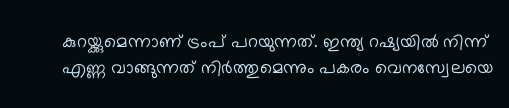കുറയ്ക്കുമെന്നാണ് ട്രംപ് പറയുന്നത്. ഇന്ത്യ റഷ്യയിൽ നിന്ന് എണ്ണ വാങ്ങുന്നത് നിർത്തുമെന്നും പകരം വെനസ്വേലയെ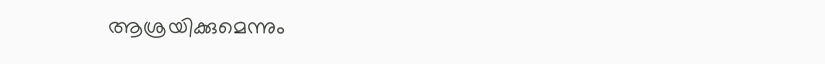ആശ്രയിക്കുമെന്നും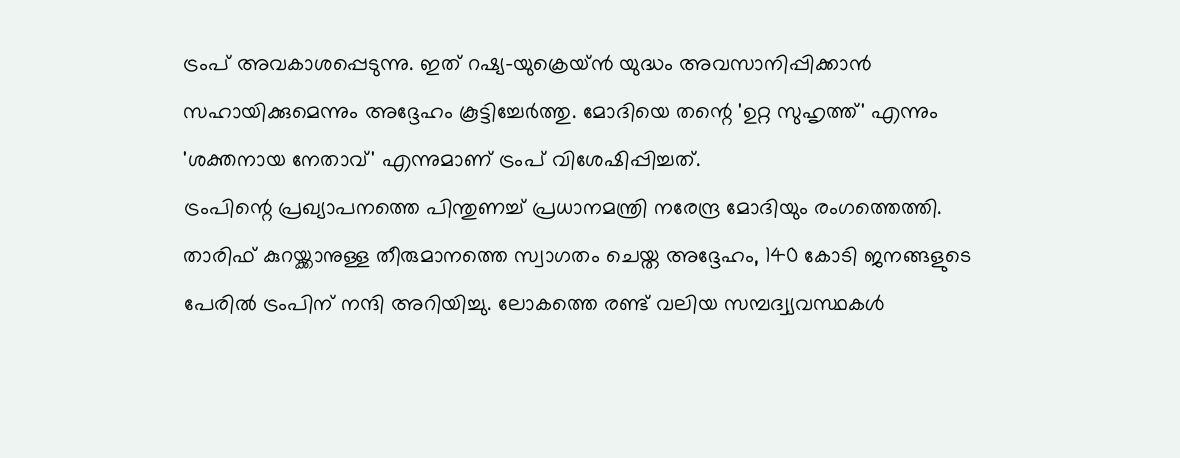ട്രംപ് അവകാശപ്പെടുന്നു. ഇത് റഷ്യ-യുക്രെയ്ൻ യുദ്ധം അവസാനിപ്പിക്കാൻ സഹായിക്കുമെന്നും അദ്ദേഹം കൂട്ടിച്ചേർത്തു. മോദിയെ തന്റെ 'ഉറ്റ സുഹൃത്ത്' എന്നും 'ശക്തനായ നേതാവ്' എന്നുമാണ് ട്രംപ് വിശേഷിപ്പിച്ചത്.
ട്രംപിന്റെ പ്രഖ്യാപനത്തെ പിന്തുണച്ച് പ്രധാനമന്ത്രി നരേന്ദ്ര മോദിയും രംഗത്തെത്തി. താരിഫ് കുറയ്ക്കാനുള്ള തീരുമാനത്തെ സ്വാഗതം ചെയ്ത അദ്ദേഹം, 140 കോടി ജനങ്ങളുടെ പേരിൽ ട്രംപിന് നന്ദി അറിയിച്ചു. ലോകത്തെ രണ്ട് വലിയ സമ്പദ്വ്യവസ്ഥകൾ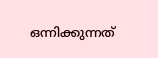ഒന്നിക്കുന്നത്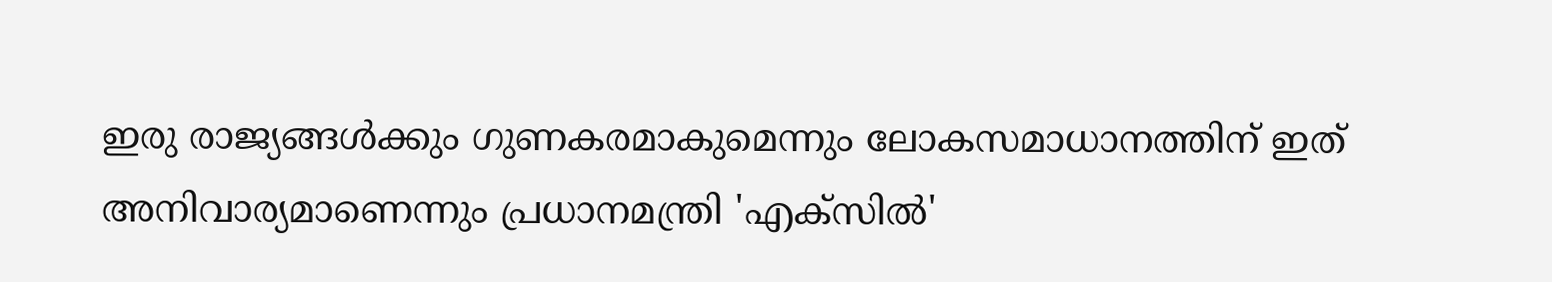ഇരു രാജ്യങ്ങൾക്കും ഗുണകരമാകുമെന്നും ലോകസമാധാനത്തിന് ഇത് അനിവാര്യമാണെന്നും പ്രധാനമന്ത്രി 'എക്സിൽ'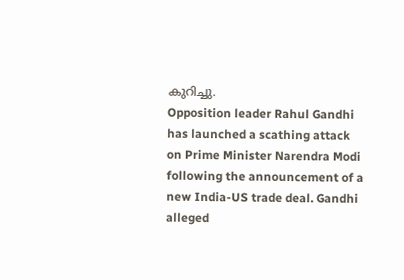കുറിച്ചു.
Opposition leader Rahul Gandhi has launched a scathing attack on Prime Minister Narendra Modi following the announcement of a new India-US trade deal. Gandhi alleged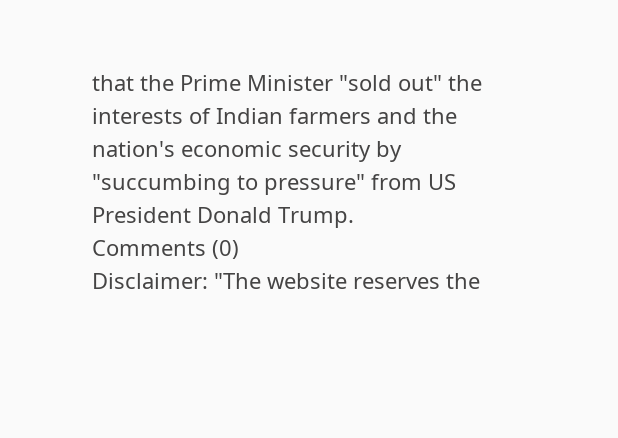that the Prime Minister "sold out" the interests of Indian farmers and the nation's economic security by "succumbing to pressure" from US President Donald Trump.
Comments (0)
Disclaimer: "The website reserves the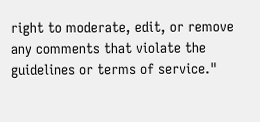right to moderate, edit, or remove any comments that violate the guidelines or terms of service."